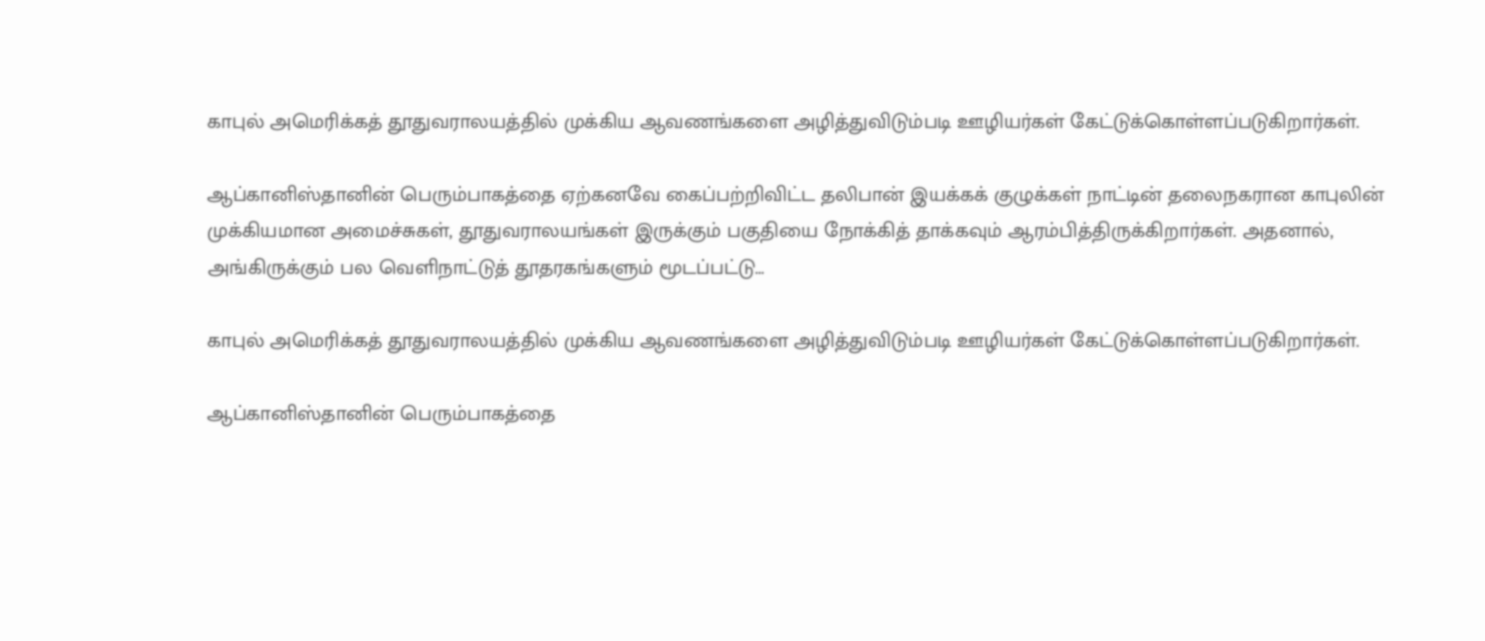காபுல் அமெரிக்கத் தூதுவராலயத்தில் முக்கிய ஆவணங்களை அழித்துவிடும்படி ஊழியர்கள் கேட்டுக்கொள்ளப்படுகிறார்கள்.

ஆப்கானிஸ்தானின் பெரும்பாகத்தை ஏற்கனவே கைப்பற்றிவிட்ட தலிபான் இயக்கக் குழுக்கள் நாட்டின் தலைநகரான காபுலின் முக்கியமான அமைச்சுகள், தூதுவராலயங்கள் இருக்கும் பகுதியை நோக்கித் தாக்கவும் ஆரம்பித்திருக்கிறார்கள். அதனால், அங்கிருக்கும் பல வெளிநாட்டுத் தூதரகங்களும் மூடப்பட்டு…

காபுல் அமெரிக்கத் தூதுவராலயத்தில் முக்கிய ஆவணங்களை அழித்துவிடும்படி ஊழியர்கள் கேட்டுக்கொள்ளப்படுகிறார்கள்.

ஆப்கானிஸ்தானின் பெரும்பாகத்தை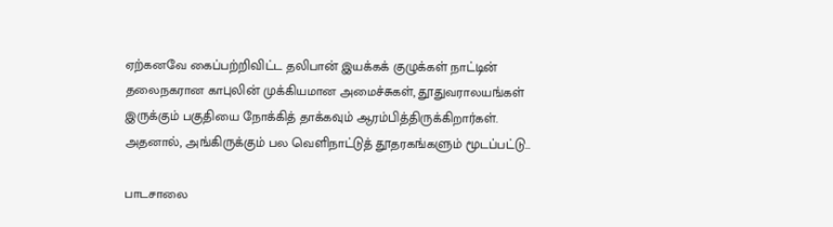ஏற்கனவே கைப்பற்றிவிட்ட தலிபான் இயக்கக் குழுக்கள் நாட்டின் தலைநகரான காபுலின் முக்கியமான அமைச்சுகள், தூதுவராலயங்கள் இருக்கும் பகுதியை நோக்கித் தாக்கவும் ஆரம்பித்திருக்கிறார்கள். அதனால், அங்கிருக்கும் பல வெளிநாட்டுத் தூதரகங்களும் மூடப்பட்டு…

பாடசாலை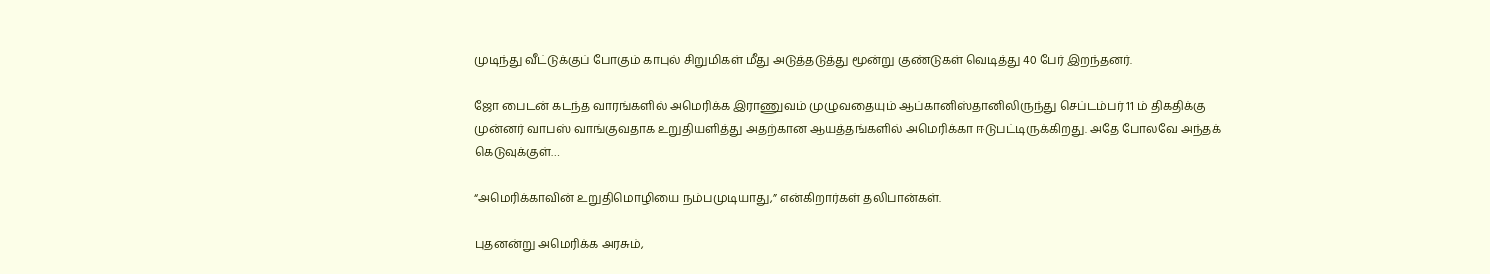முடிந்து வீட்டுக்குப் போகும் காபுல் சிறுமிகள் மீது அடுத்தடுத்து மூன்று குண்டுகள் வெடித்து 40 பேர் இறந்தனர்.

ஜோ பைடன் கடந்த வாரங்களில் அமெரிக்க இராணுவம் முழுவதையும் ஆப்கானிஸ்தானிலிருந்து செப்டம்பர் 11 ம் திகதிக்கு முன்னர் வாபஸ் வாங்குவதாக உறுதியளித்து அதற்கான ஆயத்தங்களில் அமெரிக்கா ஈடுபட்டிருக்கிறது. அதே போலவே அந்தக் கெடுவுக்குள்…

“அமெரிக்காவின் உறுதிமொழியை நம்பமுடியாது,” என்கிறார்கள் தலிபான்கள்.

புதனன்று அமெரிக்க அரசும்,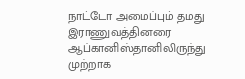நாட்டோ அமைப்பும் தமது இராணுவத்தினரை ஆப்கானிஸ்தானிலிருந்து முற்றாக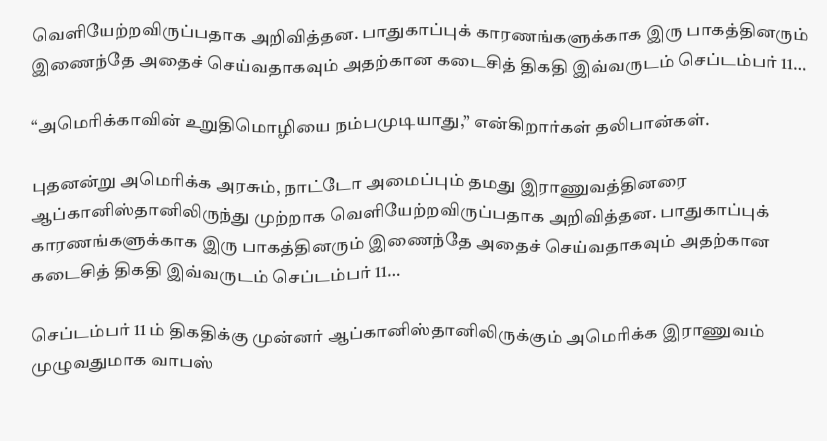வெளியேற்றவிருப்பதாக அறிவித்தன. பாதுகாப்புக் காரணங்களுக்காக இரு பாகத்தினரும் இணைந்தே அதைச் செய்வதாகவும் அதற்கான கடைசித் திகதி இவ்வருடம் செப்டம்பர் 11…

“அமெரிக்காவின் உறுதிமொழியை நம்பமுடியாது,” என்கிறார்கள் தலிபான்கள்.

புதனன்று அமெரிக்க அரசும், நாட்டோ அமைப்பும் தமது இராணுவத்தினரை ஆப்கானிஸ்தானிலிருந்து முற்றாக வெளியேற்றவிருப்பதாக அறிவித்தன. பாதுகாப்புக் காரணங்களுக்காக இரு பாகத்தினரும் இணைந்தே அதைச் செய்வதாகவும் அதற்கான கடைசித் திகதி இவ்வருடம் செப்டம்பர் 11…

செப்டம்பர் 11 ம் திகதிக்கு முன்னர் ஆப்கானிஸ்தானிலிருக்கும் அமெரிக்க இராணுவம் முழுவதுமாக வாபஸ்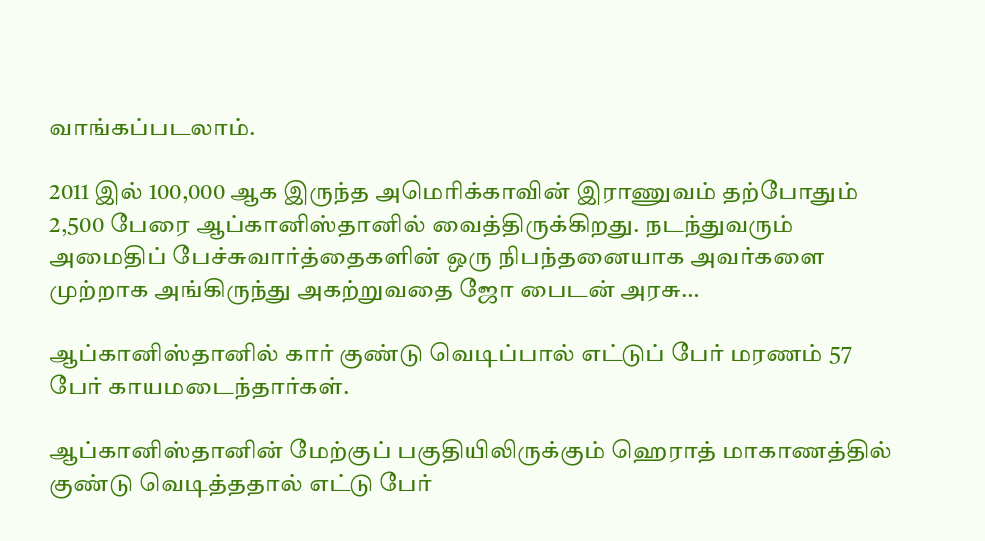வாங்கப்படலாம்.

2011 இல் 100,000 ஆக இருந்த அமெரிக்காவின் இராணுவம் தற்போதும் 2,500 பேரை ஆப்கானிஸ்தானில் வைத்திருக்கிறது. நடந்துவரும் அமைதிப் பேச்சுவார்த்தைகளின் ஒரு நிபந்தனையாக அவர்களை முற்றாக அங்கிருந்து அகற்றுவதை ஜோ பைடன் அரசு…

ஆப்கானிஸ்தானில் கார் குண்டு வெடிப்பால் எட்டுப் பேர் மரணம் 57 பேர் காயமடைந்தார்கள்.

ஆப்கானிஸ்தானின் மேற்குப் பகுதியிலிருக்கும் ஹெராத் மாகாணத்தில் குண்டு வெடித்ததால் எட்டு பேர்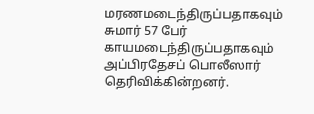மரணமடைந்திருப்பதாகவும் சுமார் 57 பேர் காயமடைந்திருப்பதாகவும் அப்பிரதேசப் பொலீஸார் தெரிவிக்கின்றனர்.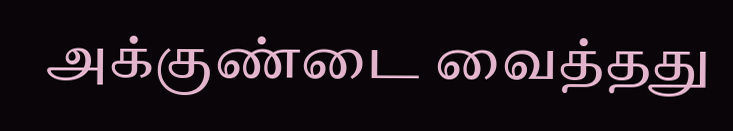அக்குண்டை வைத்தது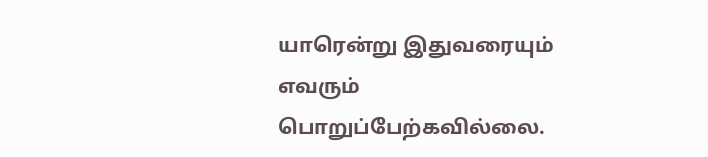யாரென்று இதுவரையும் எவரும் பொறுப்பேற்கவில்லை.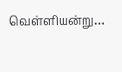வெள்ளியன்று…